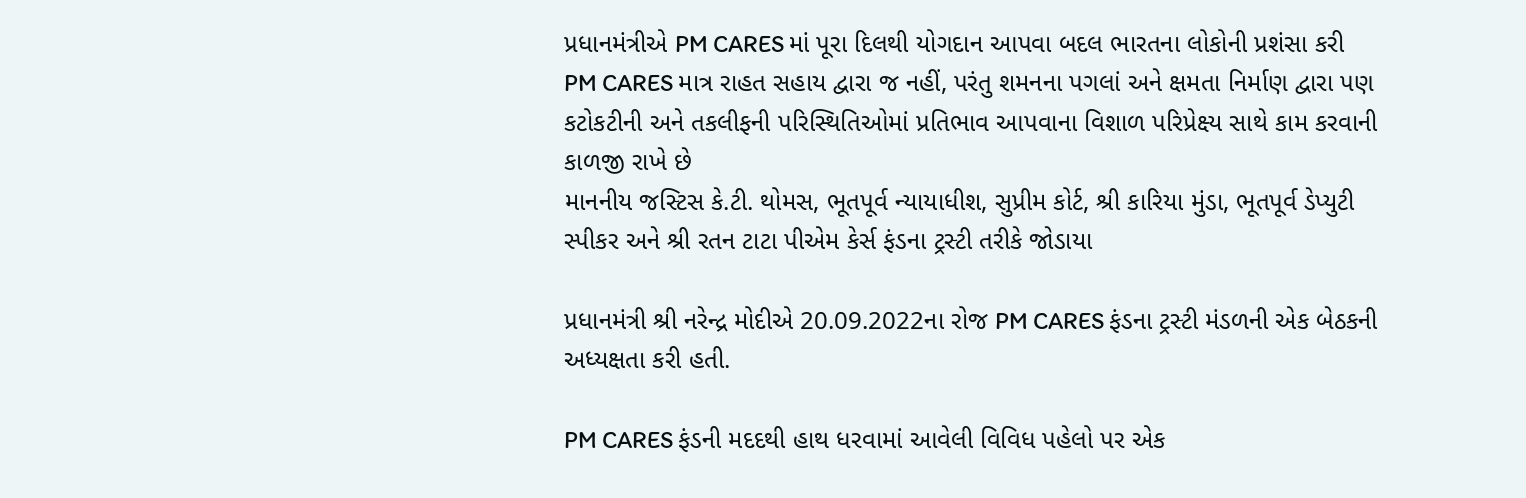પ્રધાનમંત્રીએ PM CARES માં પૂરા દિલથી યોગદાન આપવા બદલ ભારતના લોકોની પ્રશંસા કરી
PM CARES માત્ર રાહત સહાય દ્વારા જ નહીં, પરંતુ શમનના પગલાં અને ક્ષમતા નિર્માણ દ્વારા પણ કટોકટીની અને તકલીફની પરિસ્થિતિઓમાં પ્રતિભાવ આપવાના વિશાળ પરિપ્રેક્ષ્ય સાથે કામ કરવાની કાળજી રાખે છે
માનનીય જસ્ટિસ કે.ટી. થોમસ, ભૂતપૂર્વ ન્યાયાધીશ, સુપ્રીમ કોર્ટ, શ્રી કારિયા મુંડા, ભૂતપૂર્વ ડેપ્યુટી સ્પીકર અને શ્રી રતન ટાટા પીએમ કેર્સ ફંડના ટ્રસ્ટી તરીકે જોડાયા

પ્રધાનમંત્રી શ્રી નરેન્દ્ર મોદીએ 20.09.2022ના રોજ PM CARES ફંડના ટ્રસ્ટી મંડળની એક બેઠકની અધ્યક્ષતા કરી હતી.

PM CARES ફંડની મદદથી હાથ ધરવામાં આવેલી વિવિધ પહેલો પર એક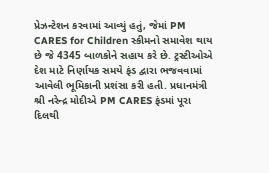પ્રેઝન્ટેશન કરવામાં આવ્યું હતું, જેમાં PM CARES for Children સ્કીમનો સમાવેશ થાય છે જે 4345 બાળકોને સહાય કરે છે. ટ્રસ્ટીઓએ દેશ માટે નિર્ણાયક સમયે ફંડ દ્વારા ભજવવામાં આવેલી ભૂમિકાની પ્રશંસા કરી હતી. પ્રધાનમંત્રી શ્રી નરેન્દ્ર મોદીએ PM CARES ફંડમાં પૂરા દિલથી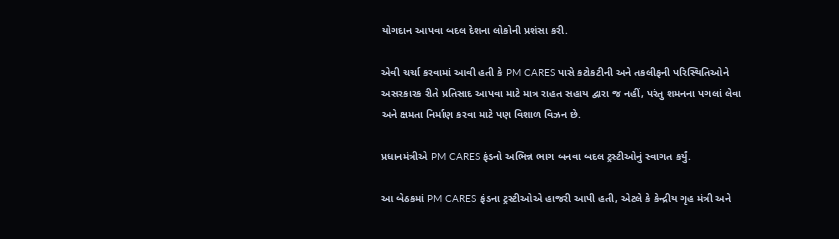યોગદાન આપવા બદલ દેશના લોકોની પ્રશંસા કરી.

એવી ચર્ચા કરવામાં આવી હતી કે PM CARES પાસે કટોકટીની અને તકલીફની પરિસ્થિતિઓને અસરકારક રીતે પ્રતિસાદ આપવા માટે માત્ર રાહત સહાય દ્વારા જ નહીં, પરંતુ શમનના પગલાં લેવા અને ક્ષમતા નિર્માણ કરવા માટે પણ વિશાળ વિઝન છે.

પ્રધાનમંત્રીએ PM CARES ફંડનો અભિન્ન ભાગ બનવા બદલ ટ્રસ્ટીઓનું સ્વાગત કર્યું.

આ બેઠકમાં PM CARES ફંડના ટ્રસ્ટીઓએ હાજરી આપી હતી, એટલે કે કેન્દ્રીય ગૃહ મંત્રી અને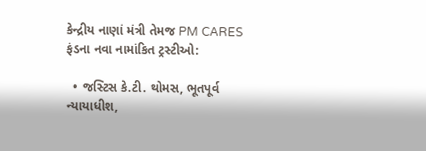કેન્દ્રીય નાણાં મંત્રી તેમજ PM CARES ફંડના નવા નામાંકિત ટ્રસ્ટીઓ:

  • જસ્ટિસ કે.ટી. થોમસ, ભૂતપૂર્વ ન્યાયાધીશ,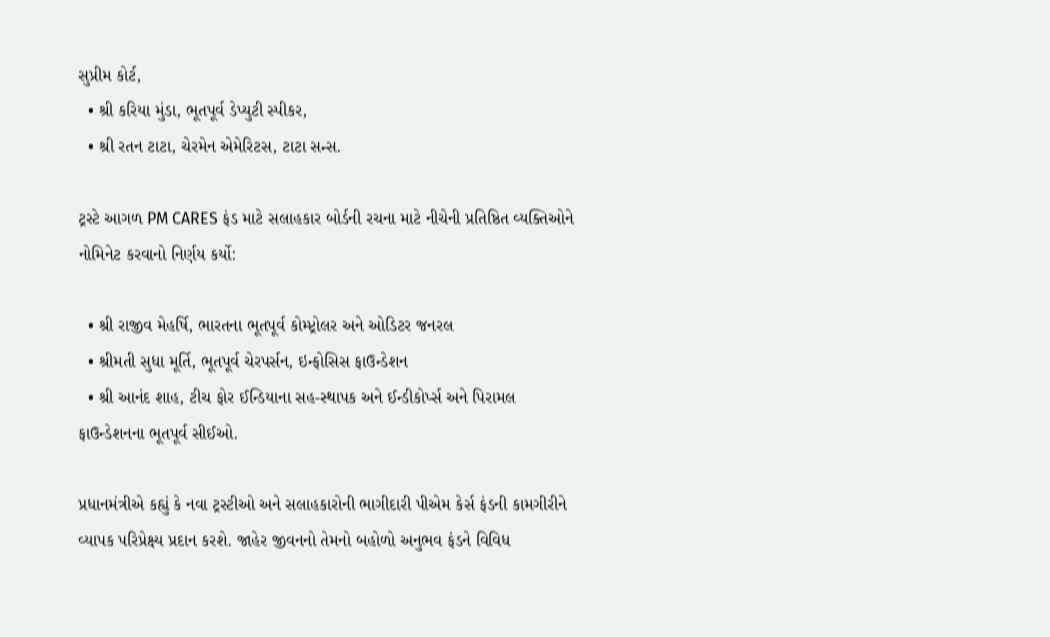સુપ્રીમ કોર્ટ,
  • શ્રી કરિયા મુંડા, ભૂતપૂર્વ ડેપ્યુટી સ્પીકર,
  • શ્રી રતન ટાટા, ચેરમેન એમેરિટસ, ટાટા સન્સ.

ટ્રસ્ટે આગળ PM CARES ફંડ માટે સલાહકાર બોર્ડની રચના માટે નીચેની પ્રતિષ્ઠિત વ્યક્તિઓને નોમિનેટ કરવાનો નિર્ણય કર્યો:

  • શ્રી રાજીવ મેહર્ષિ, ભારતના ભૂતપૂર્વ કોમ્પ્ટ્રોલર અને ઓડિટર જનરલ
  • શ્રીમતી સુધા મૂર્તિ, ભૂતપૂર્વ ચેરપર્સન, ઇન્ફોસિસ ફાઉન્ડેશન
  • શ્રી આનંદ શાહ, ટીચ ફોર ઈન્ડિયાના સહ-સ્થાપક અને ઈન્ડીકોર્પ્સ અને પિરામલ ફાઉન્ડેશનના ભૂતપૂર્વ સીઈઓ.

પ્રધાનમંત્રીએ કહ્યું કે નવા ટ્રસ્ટીઓ અને સલાહકારોની ભાગીદારી પીએમ કેર્સ ફંડની કામગીરીને વ્યાપક પરિપ્રેક્ષ્ય પ્રદાન કરશે. જાહેર જીવનનો તેમનો બહોળો અનુભવ ફંડને વિવિધ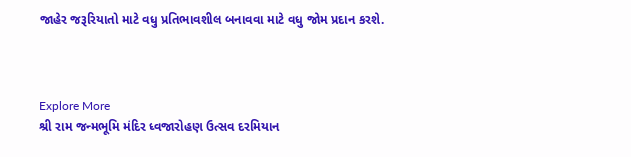જાહેર જરૂરિયાતો માટે વધુ પ્રતિભાવશીલ બનાવવા માટે વધુ જોમ પ્રદાન કરશે.



Explore More
શ્રી રામ જન્મભૂમિ મંદિર ધ્વજારોહણ ઉત્સવ દરમિયાન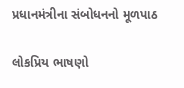પ્રધાનમંત્રીના સંબોધનનો મૂળપાઠ

લોકપ્રિય ભાષણો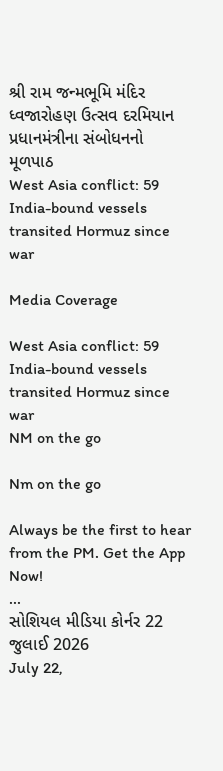શ્રી રામ જન્મભૂમિ મંદિર ધ્વજારોહણ ઉત્સવ દરમિયાન પ્રધાનમંત્રીના સંબોધનનો મૂળપાઠ
West Asia conflict: 59 India-bound vessels transited Hormuz since war

Media Coverage

West Asia conflict: 59 India-bound vessels transited Hormuz since war
NM on the go

Nm on the go

Always be the first to hear from the PM. Get the App Now!
...
સોશિયલ મીડિયા કોર્નર 22 જુલાઈ 2026
July 22,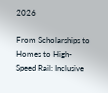2026

From Scholarships to Homes to High-Speed Rail: Inclusive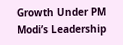Growth Under PM Modi’s Leadership